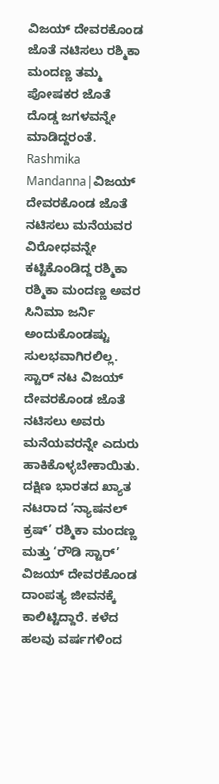ವಿಜಯ್ ದೇವರಕೊಂಡ ಜೊತೆ ನಟಿಸಲು ರಶ್ಮಿಕಾ ಮಂದಣ್ಣ ತಮ್ಮ ಪೋಷಕರ ಜೊತೆ ದೊಡ್ಡ ಜಗಳವನ್ನೇ ಮಾಡಿದ್ದರಂತೆ.
Rashmika Mandanna|ವಿಜಯ್ ದೇವರಕೊಂಡ ಜೊತೆ ನಟಿಸಲು ಮನೆಯವರ ವಿರೋಧವನ್ನೇ ಕಟ್ಟಿಕೊಂಡಿದ್ದ ರಶ್ಮಿಕಾ
ರಶ್ಮಿಕಾ ಮಂದಣ್ಣ ಅವರ ಸಿನಿಮಾ ಜರ್ನಿ ಅಂದುಕೊಂಡಷ್ಟು ಸುಲಭವಾಗಿರಲಿಲ್ಲ. ಸ್ಟಾರ್ ನಟ ವಿಜಯ್ ದೇವರಕೊಂಡ ಜೊತೆ ನಟಿಸಲು ಅವರು ಮನೆಯವರನ್ನೇ ಎದುರು ಹಾಕಿಕೊಳ್ಳಬೇಕಾಯಿತು.
ದಕ್ಷಿಣ ಭಾರತದ ಖ್ಯಾತ ನಟರಾದ ‘ನ್ಯಾಷನಲ್ ಕ್ರಷ್’ ರಶ್ಮಿಕಾ ಮಂದಣ್ಣ ಮತ್ತು ‘ರೌಡಿ ಸ್ಟಾರ್’ ವಿಜಯ್ ದೇವರಕೊಂಡ ದಾಂಪತ್ಯ ಜೀವನಕ್ಕೆ ಕಾಲಿಟ್ಟಿದ್ದಾರೆ. ಕಳೆದ ಹಲವು ವರ್ಷಗಳಿಂದ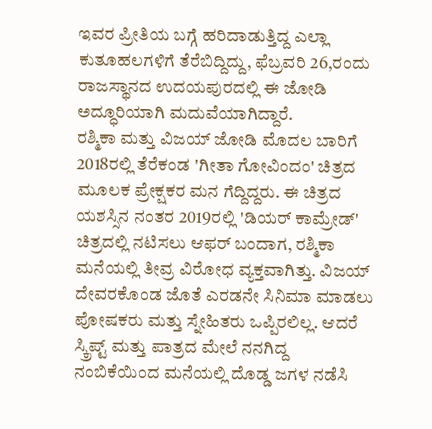ಇವರ ಪ್ರೀತಿಯ ಬಗ್ಗೆ ಹರಿದಾಡುತ್ತಿದ್ದ ಎಲ್ಲಾ ಕುತೂಹಲಗಳಿಗೆ ತೆರೆಬಿದ್ದಿದ್ದು, ಫೆಬ್ರವರಿ 26,ರಂದು ರಾಜಸ್ಥಾನದ ಉದಯಪುರದಲ್ಲಿ ಈ ಜೋಡಿ ಅದ್ಧೂರಿಯಾಗಿ ಮದುವೆಯಾಗಿದ್ದಾರೆ.
ರಶ್ಮಿಕಾ ಮತ್ತು ವಿಜಯ್ ಜೋಡಿ ಮೊದಲ ಬಾರಿಗೆ 2018ರಲ್ಲಿ ತೆರೆಕಂಡ 'ಗೀತಾ ಗೋವಿಂದಂ' ಚಿತ್ರದ ಮೂಲಕ ಪ್ರೇಕ್ಷಕರ ಮನ ಗೆದ್ದಿದ್ದರು. ಈ ಚಿತ್ರದ ಯಶಸ್ಸಿನ ನಂತರ 2019ರಲ್ಲಿ 'ಡಿಯರ್ ಕಾಮ್ರೇಡ್' ಚಿತ್ರದಲ್ಲಿ ನಟಿಸಲು ಆಫರ್ ಬಂದಾಗ, ರಶ್ಮಿಕಾ ಮನೆಯಲ್ಲಿ ತೀವ್ರ ವಿರೋಧ ವ್ಯಕ್ತವಾಗಿತ್ತು. ವಿಜಯ್ ದೇವರಕೊಂಡ ಜೊತೆ ಎರಡನೇ ಸಿನಿಮಾ ಮಾಡಲು ಪೋಷಕರು ಮತ್ತು ಸ್ನೇಹಿತರು ಒಪ್ಪಿರಲಿಲ್ಲ. ಆದರೆ ಸ್ಕ್ರಿಪ್ಟ್ ಮತ್ತು ಪಾತ್ರದ ಮೇಲೆ ನನಗಿದ್ದ ನಂಬಿಕೆಯಿಂದ ಮನೆಯಲ್ಲಿ ದೊಡ್ಡ ಜಗಳ ನಡೆಸಿ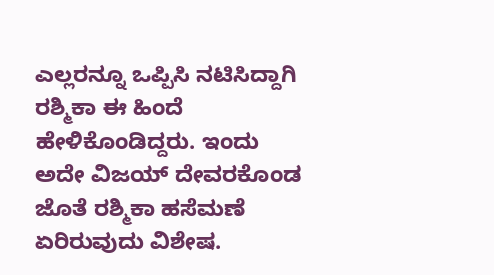ಎಲ್ಲರನ್ನೂ ಒಪ್ಪಿಸಿ ನಟಿಸಿದ್ದಾಗಿ ರಶ್ಮಿಕಾ ಈ ಹಿಂದೆ ಹೇಳಿಕೊಂಡಿದ್ದರು. ಇಂದು ಅದೇ ವಿಜಯ್ ದೇವರಕೊಂಡ ಜೊತೆ ರಶ್ಮಿಕಾ ಹಸೆಮಣೆ ಏರಿರುವುದು ವಿಶೇಷ.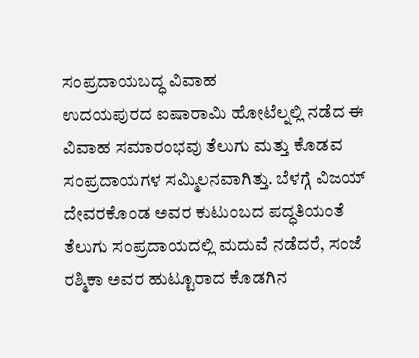ಸಂಪ್ರದಾಯಬದ್ಧ ವಿವಾಹ
ಉದಯಪುರದ ಐಷಾರಾಮಿ ಹೋಟೆಲ್ನಲ್ಲಿ ನಡೆದ ಈ ವಿವಾಹ ಸಮಾರಂಭವು ತೆಲುಗು ಮತ್ತು ಕೊಡವ ಸಂಪ್ರದಾಯಗಳ ಸಮ್ಮಿಲನವಾಗಿತ್ತು. ಬೆಳಗ್ಗೆ ವಿಜಯ್ ದೇವರಕೊಂಡ ಅವರ ಕುಟುಂಬದ ಪದ್ಧತಿಯಂತೆ ತೆಲುಗು ಸಂಪ್ರದಾಯದಲ್ಲಿ ಮದುವೆ ನಡೆದರೆ, ಸಂಜೆ ರಶ್ಮಿಕಾ ಅವರ ಹುಟ್ಟೂರಾದ ಕೊಡಗಿನ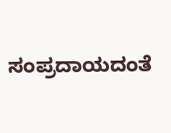ಸಂಪ್ರದಾಯದಂತೆ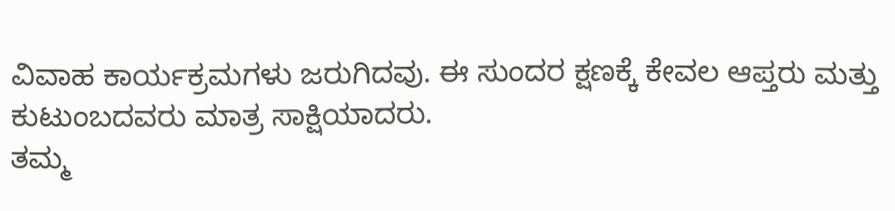ವಿವಾಹ ಕಾರ್ಯಕ್ರಮಗಳು ಜರುಗಿದವು. ಈ ಸುಂದರ ಕ್ಷಣಕ್ಕೆ ಕೇವಲ ಆಪ್ತರು ಮತ್ತು ಕುಟುಂಬದವರು ಮಾತ್ರ ಸಾಕ್ಷಿಯಾದರು.
ತಮ್ಮ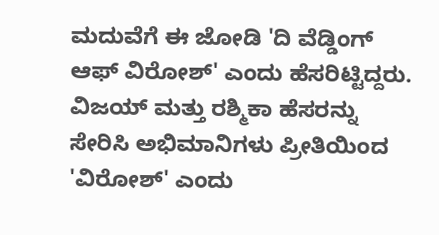ಮದುವೆಗೆ ಈ ಜೋಡಿ 'ದಿ ವೆಡ್ಡಿಂಗ್ ಆಫ್ ವಿರೋಶ್' ಎಂದು ಹೆಸರಿಟ್ಟಿದ್ದರು. ವಿಜಯ್ ಮತ್ತು ರಶ್ಮಿಕಾ ಹೆಸರನ್ನು ಸೇರಿಸಿ ಅಭಿಮಾನಿಗಳು ಪ್ರೀತಿಯಿಂದ 'ವಿರೋಶ್' ಎಂದು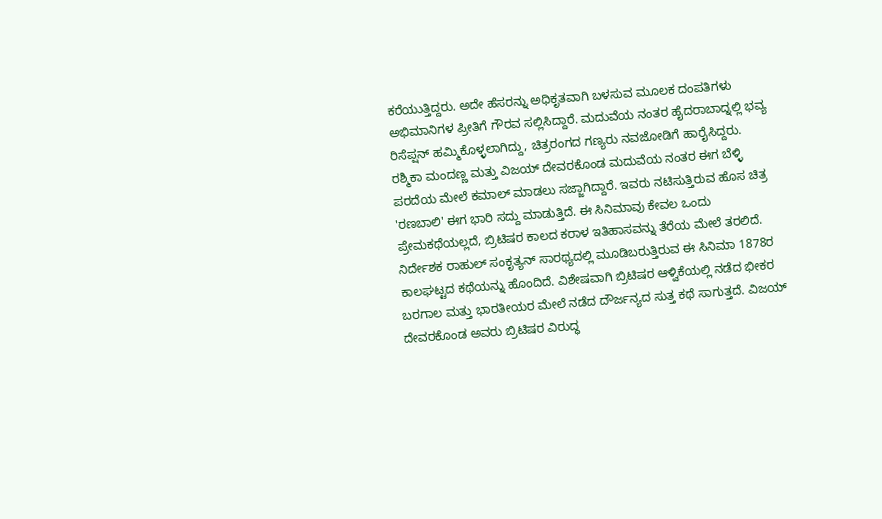ಕರೆಯುತ್ತಿದ್ದರು. ಅದೇ ಹೆಸರನ್ನು ಅಧಿಕೃತವಾಗಿ ಬಳಸುವ ಮೂಲಕ ದಂಪತಿಗಳು ಅಭಿಮಾನಿಗಳ ಪ್ರೀತಿಗೆ ಗೌರವ ಸಲ್ಲಿಸಿದ್ದಾರೆ. ಮದುವೆಯ ನಂತರ ಹೈದರಾಬಾದ್ನಲ್ಲಿ ಭವ್ಯ ರಿಸೆಪ್ಷನ್ ಹಮ್ಮಿಕೊಳ್ಳಲಾಗಿದ್ದು, ಚಿತ್ರರಂಗದ ಗಣ್ಯರು ನವಜೋಡಿಗೆ ಹಾರೈಸಿದ್ದರು.
ರಶ್ಮಿಕಾ ಮಂದಣ್ಣ ಮತ್ತು ವಿಜಯ್ ದೇವರಕೊಂಡ ಮದುವೆಯ ನಂತರ ಈಗ ಬೆಳ್ಳಿ ಪರದೆಯ ಮೇಲೆ ಕಮಾಲ್ ಮಾಡಲು ಸಜ್ಜಾಗಿದ್ದಾರೆ. ಇವರು ನಟಿಸುತ್ತಿರುವ ಹೊಸ ಚಿತ್ರ 'ರಣಬಾಲಿ' ಈಗ ಭಾರಿ ಸದ್ದು ಮಾಡುತ್ತಿದೆ. ಈ ಸಿನಿಮಾವು ಕೇವಲ ಒಂದು ಪ್ರೇಮಕಥೆಯಲ್ಲದೆ, ಬ್ರಿಟಿಷರ ಕಾಲದ ಕರಾಳ ಇತಿಹಾಸವನ್ನು ತೆರೆಯ ಮೇಲೆ ತರಲಿದೆ.
ನಿರ್ದೇಶಕ ರಾಹುಲ್ ಸಂಕೃತ್ಯನ್ ಸಾರಥ್ಯದಲ್ಲಿ ಮೂಡಿಬರುತ್ತಿರುವ ಈ ಸಿನಿಮಾ 1878ರ ಕಾಲಘಟ್ಟದ ಕಥೆಯನ್ನು ಹೊಂದಿದೆ. ವಿಶೇಷವಾಗಿ ಬ್ರಿಟಿಷರ ಆಳ್ವಿಕೆಯಲ್ಲಿ ನಡೆದ ಭೀಕರ ಬರಗಾಲ ಮತ್ತು ಭಾರತೀಯರ ಮೇಲೆ ನಡೆದ ದೌರ್ಜನ್ಯದ ಸುತ್ತ ಕಥೆ ಸಾಗುತ್ತದೆ. ವಿಜಯ್ ದೇವರಕೊಂಡ ಅವರು ಬ್ರಿಟಿಷರ ವಿರುದ್ಧ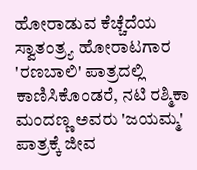ಹೋರಾಡುವ ಕೆಚ್ಚೆದೆಯ ಸ್ವಾತಂತ್ರ್ಯ ಹೋರಾಟಗಾರ 'ರಣಬಾಲಿ' ಪಾತ್ರದಲ್ಲಿ ಕಾಣಿಸಿಕೊಂಡರೆ, ನಟಿ ರಶ್ಮಿಕಾ ಮಂದಣ್ಣ ಅವರು 'ಜಯಮ್ಮ' ಪಾತ್ರಕ್ಕೆ ಜೀವ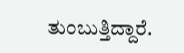ತುಂಬುತ್ತಿದ್ದಾರೆ.